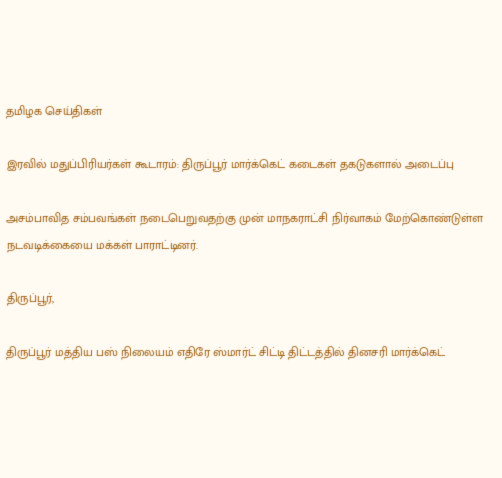தமிழக செய்திகள்

இரவில் மதுப்பிரியர்கள் கூடாரம்: திருப்பூர் மார்க்கெட் கடைகள் தகடுகளால் அடைப்பு

அசம்பாவித சம்பவங்கள் நடைபெறுவதற்கு முன் மாநகராட்சி நிர்வாகம் மேற்கொண்டுள்ள நடவடிக்கையை மக்கள் பாராட்டினர்.

திருப்பூர்,

திருப்பூர் மத்திய பஸ் நிலையம் எதிரே ஸ்மார்ட் சிட்டி திட்டத்தில் தினசரி மார்க்கெட்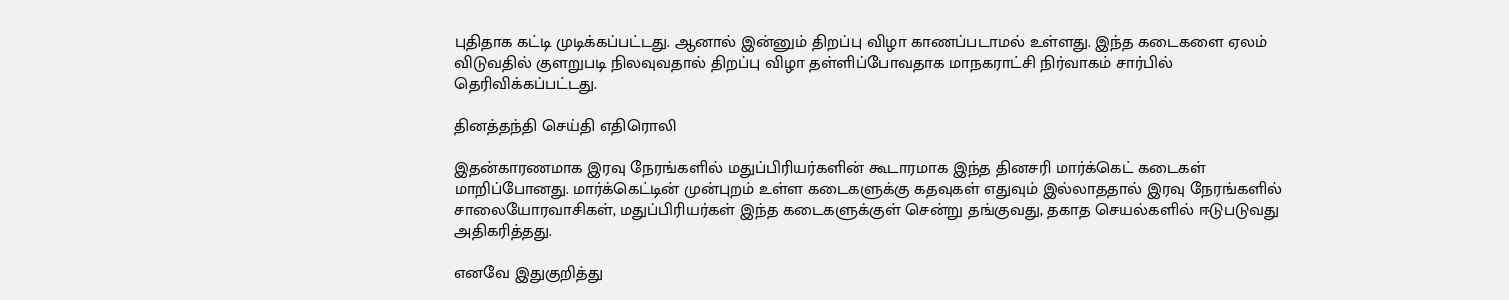புதிதாக கட்டி முடிக்கப்பட்டது. ஆனால் இன்னும் திறப்பு விழா காணப்படாமல் உள்ளது. இந்த கடைகளை ஏலம் விடுவதில் குளறுபடி நிலவுவதால் திறப்பு விழா தள்ளிப்போவதாக மாநகராட்சி நிர்வாகம் சார்பில் தெரிவிக்கப்பட்டது.

தினத்தந்தி செய்தி எதிரொலி

இதன்காரணமாக இரவு நேரங்களில் மதுப்பிரியர்களின் கூடாரமாக இந்த தினசரி மார்க்கெட் கடைகள் மாறிப்போனது. மார்க்கெட்டின் முன்புறம் உள்ள கடைகளுக்கு கதவுகள் எதுவும் இல்லாததால் இரவு நேரங்களில் சாலையோரவாசிகள், மதுப்பிரியர்கள் இந்த கடைகளுக்குள் சென்று தங்குவது, தகாத செயல்களில் ஈடுபடுவது அதிகரித்தது.

எனவே இதுகுறித்து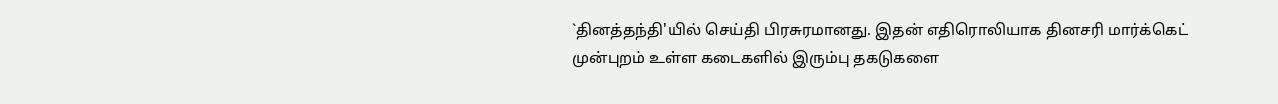`தினத்தந்தி'யில் செய்தி பிரசுரமானது. இதன் எதிரொலியாக தினசரி மார்க்கெட் முன்புறம் உள்ள கடைகளில் இரும்பு தகடுகளை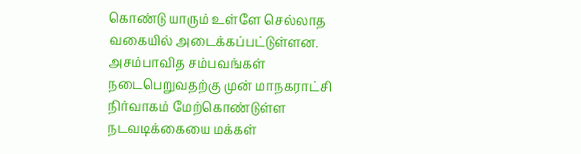கொண்டு யாரும் உள்ளே செல்லாத வகையில் அடைக்கப்பட்டுள்ளன. அசம்பாவித சம்பவங்கள் நடைபெறுவதற்கு முன் மாநகராட்சி நிர்வாகம் மேற்கொண்டுள்ள நடவடிக்கையை மக்கள்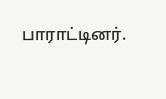பாராட்டினர்.